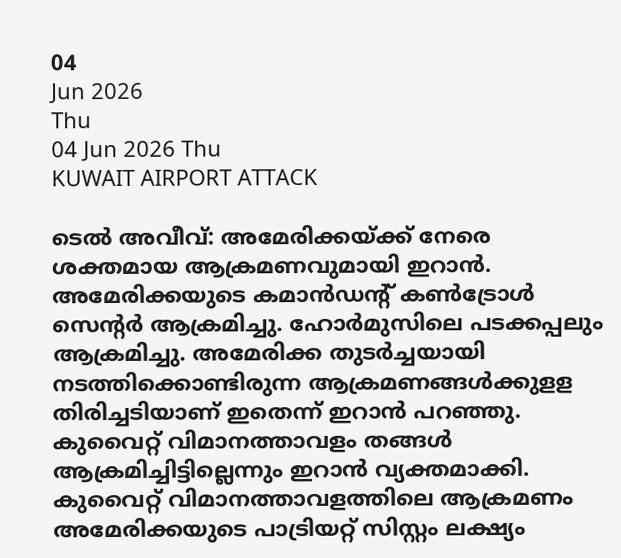04
Jun 2026
Thu
04 Jun 2026 Thu
KUWAIT AIRPORT ATTACK

ടെല്‍ അവീവ്: അമേരിക്കയ്ക്ക് നേരെ ശക്തമായ ആക്രമണവുമായി ഇറാന്‍. അമേരിക്കയുടെ കമാന്‍ഡന്റ് കണ്‍ട്രോള്‍ സെന്റര്‍ ആക്രമിച്ചു. ഹോര്‍മുസിലെ പടക്കപ്പലും ആക്രമിച്ചു. അമേരിക്ക തുടര്‍ച്ചയായി നടത്തിക്കൊണ്ടിരുന്ന ആക്രമണങ്ങള്‍ക്കുളള തിരിച്ചടിയാണ് ഇതെന്ന് ഇറാന്‍ പറഞ്ഞു. കുവൈറ്റ് വിമാനത്താവളം തങ്ങള്‍ ആക്രമിച്ചിട്ടില്ലെന്നും ഇറാന്‍ വ്യക്തമാക്കി. കുവൈറ്റ് വിമാനത്താവളത്തിലെ ആക്രമണം അമേരിക്കയുടെ പാട്രിയറ്റ് സിസ്റ്റം ലക്ഷ്യം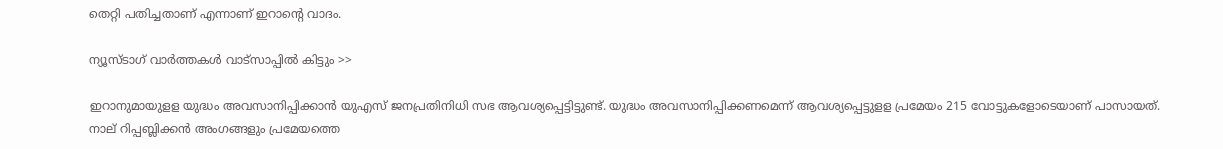തെറ്റി പതിച്ചതാണ് എന്നാണ് ഇറാന്റെ വാദം.

ന്യൂസ്ടാഗ് വാര്‍ത്തകള്‍ വാട്‌സാപ്പില്‍ കിട്ടും >>

ഇറാനുമായുളള യുദ്ധം അവസാനിപ്പിക്കാന്‍ യുഎസ് ജനപ്രതിനിധി സഭ ആവശ്യപ്പെട്ടിട്ടുണ്ട്. യുദ്ധം അവസാനിപ്പിക്കണമെന്ന് ആവശ്യപ്പെട്ടുളള പ്രമേയം 215 വോട്ടുകളോടെയാണ് പാസായത്. നാല് റിപ്പബ്ലിക്കന്‍ അംഗങ്ങളും പ്രമേയത്തെ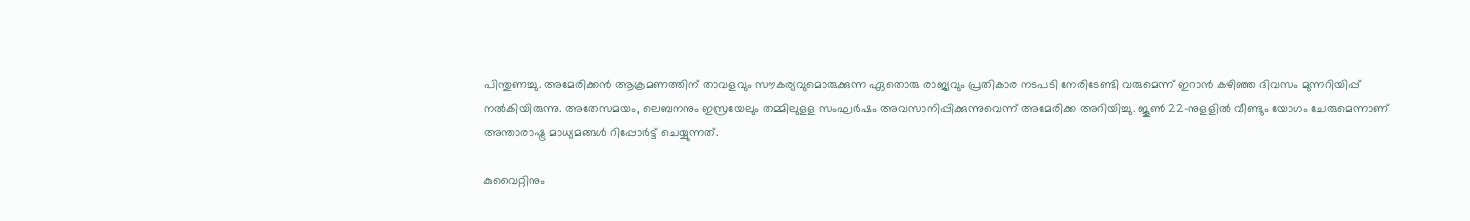പിന്തുണച്ചു. അമേരിക്കന്‍ ആക്രമണത്തിന് താവളവും സൗകര്യവുമൊരുക്കുന്ന ഏതൊരു രാജ്യവും പ്രതികാര നടപടി നേരിടേണ്ടി വരുമെന്ന് ഇറാന്‍ കഴിഞ്ഞ ദിവസം മുന്നറിയിപ്പ് നല്‍കിയിരുന്നു. അതേസമയം, ലെബനനും ഇസ്രയേലും തമ്മിലുളള സംഘര്‍ഷം അവസാനിപ്പിക്കുന്നുവെന്ന് അമേരിക്ക അറിയിച്ചു. ജൂണ്‍ 22-നുളളില്‍ വീണ്ടും യോഗം ചേരുമെന്നാണ് അന്താരാഷ്ട്ര മാധ്യമങ്ങള്‍ റിപ്പോര്‍ട്ട് ചെയ്യുന്നത്.

കുവൈറ്റിനും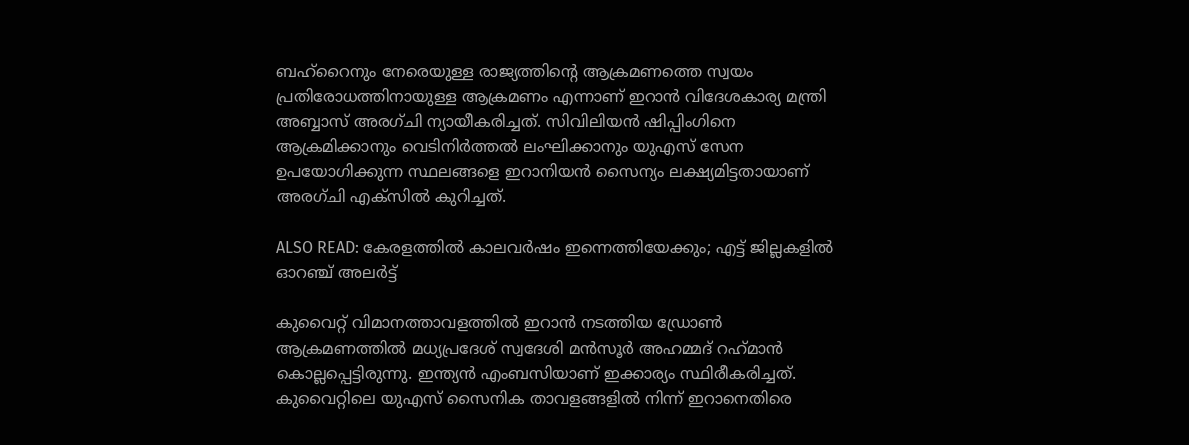ബഹ്റൈനും നേരെയുള്ള രാജ്യത്തിന്റെ ആക്രമണത്തെ സ്വയം പ്രതിരോധത്തിനായുള്ള ആക്രമണം എന്നാണ് ഇറാന്‍ വിദേശകാര്യ മന്ത്രി അബ്ബാസ് അരഗ്ചി ന്യായീകരിച്ചത്. സിവിലിയന്‍ ഷിപ്പിംഗിനെ ആക്രമിക്കാനും വെടിനിര്‍ത്തല്‍ ലംഘിക്കാനും യുഎസ് സേന ഉപയോഗിക്കുന്ന സ്ഥലങ്ങളെ ഇറാനിയന്‍ സൈന്യം ലക്ഷ്യമിട്ടതായാണ് അരഗ്ചി എക്സില്‍ കുറിച്ചത്.

ALSO READ: കേരളത്തില്‍ കാലവര്‍ഷം ഇന്നെത്തിയേക്കും; എട്ട് ജില്ലകളില്‍ ഓറഞ്ച് അലര്‍ട്ട്

കുവൈറ്റ് വിമാനത്താവളത്തില്‍ ഇറാന്‍ നടത്തിയ ഡ്രോണ്‍ ആക്രമണത്തില്‍ മധ്യപ്രദേശ് സ്വദേശി മന്‍സൂര്‍ അഹമ്മദ് റഹ്‌മാന്‍ കൊല്ലപ്പെട്ടിരുന്നു. ഇന്ത്യന്‍ എംബസിയാണ് ഇക്കാര്യം സ്ഥിരീകരിച്ചത്. കുവൈറ്റിലെ യുഎസ് സൈനിക താവളങ്ങളില്‍ നിന്ന് ഇറാനെതിരെ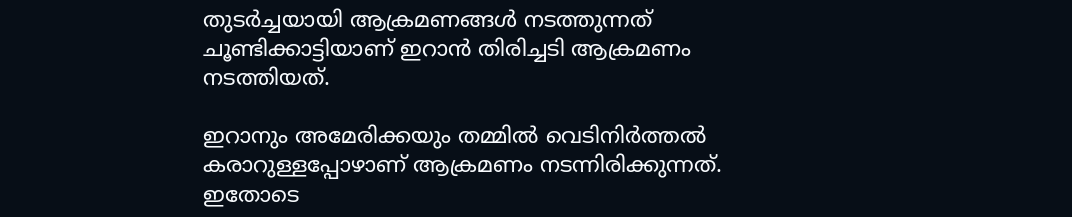തുടര്‍ച്ചയായി ആക്രമണങ്ങള്‍ നടത്തുന്നത് ചൂണ്ടിക്കാട്ടിയാണ് ഇറാന്‍ തിരിച്ചടി ആക്രമണം നടത്തിയത്.

ഇറാനും അമേരിക്കയും തമ്മില്‍ വെടിനിര്‍ത്തല്‍ കരാറുള്ളപ്പോഴാണ് ആക്രമണം നടന്നിരിക്കുന്നത്. ഇതോടെ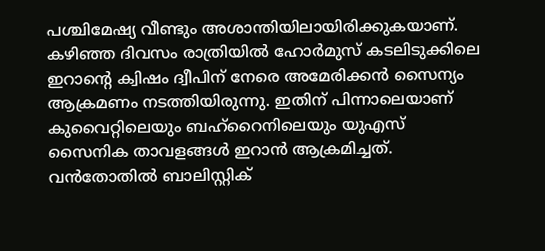പശ്ചിമേഷ്യ വീണ്ടും അശാന്തിയിലായിരിക്കുകയാണ്. കഴിഞ്ഞ ദിവസം രാത്രിയില്‍ ഹോര്‍മുസ് കടലിടുക്കിലെ ഇറാന്റെ ക്വിഷം ദ്വീപിന് നേരെ അമേരിക്കന്‍ സൈന്യം ആക്രമണം നടത്തിയിരുന്നു. ഇതിന് പിന്നാലെയാണ് കുവൈറ്റിലെയും ബഹ്റൈനിലെയും യുഎസ് സൈനിക താവളങ്ങള്‍ ഇറാന്‍ ആക്രമിച്ചത്. വന്‍തോതില്‍ ബാലിസ്റ്റിക്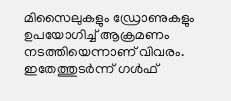മിസൈലുകളും ഡ്രോണുകളും ഉപയോഗിച്ച് ആക്രമണം നടത്തിയെന്നാണ് വിവരം. ഇതേത്തുടര്‍ന്ന് ഗള്‍ഫ്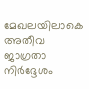മേഖലയിലാകെ അതീവ ജാഗ്രതാ നിര്‍ദ്ദേശം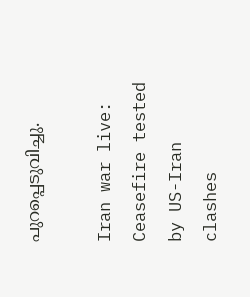പുറപ്പെടുവിച്ചു.

Iran war live: Ceasefire tested by US-Iran clashes